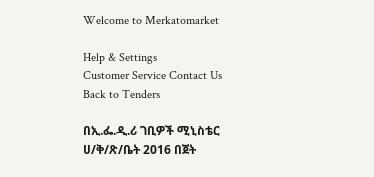Welcome to Merkatomarket

Help & Settings
Customer Service Contact Us
Back to Tenders

በኢ.ፌ.ዲ.ሪ ገቢዎች ሚኒስቴር ሀ/ቅ/ጽ/ቤት 2016 በጀት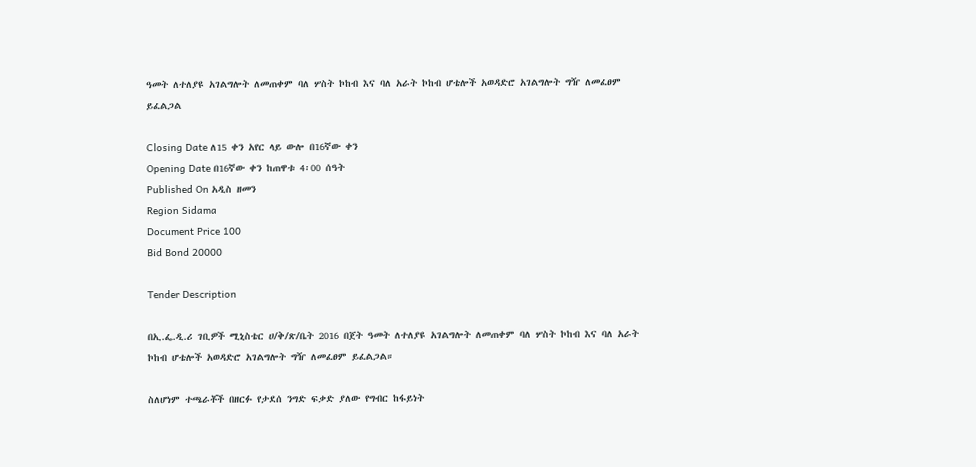ዓመት ለተለያዩ አገልግሎት ለመጠቀም ባለ ሦስት ኮከብ እና ባለ አራት ኮከብ ሆቴሎች አወዳድሮ አገልግሎት ግዥ ለመፈፀም ይፈልጋል

Closing Date ለ15 ቀን አየር ላይ ውሎ በ16ኛው ቀን
Opening Date በ16ኛው ቀን ከጠዋቱ 4፡00 ሰዓት
Published On አዲስ ዘመን
Region Sidama
Document Price 100
Bid Bond 20000

Tender Description

በኢ.ፌ.ዲ.ሪ ገቢዎች ሚኒስቴር ሀ/ቅ/ጽ/ቤት 2016 በጀት ዓመት ለተለያዩ አገልግሎት ለመጠቀም ባለ ሦስት ኮከብ እና ባለ አራት ኮከብ ሆቴሎች አወዳድሮ አገልግሎት ግዥ ለመፈፀም ይፈልጋል።

ስለሆነም ተጫራቾች በዘርፉ የታደሰ ንግድ ፍቃድ ያለው የግብር ከፋይነት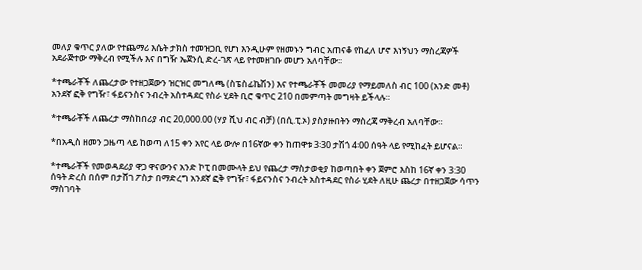መለያ ቁጥር ያለው የተጨማሪ እሴት ታክስ ተመዝጋቢ የሆነ እንዲሁም የዘመኑን ግብር አጠናቆ የከፈለ ሆኖ እነኝህን ማስረጃዎች አደራጅተው ማቅረብ የሚችሉ እና በግዥ ኤጀንሲ ድረ-ገጽ ላይ የተመዘገቡ መሆን አለባቸው፡፡

*ተጫራቾች ለጨረታው የተዘጋጀውን ዝርዝር መግለጫ (ስፔስፊኬሽን) እና የተጫራቾች መመሪያ የማይመለስ ብር 100 (አንድ መቶ) አንደኛ ፎቅ የግዥ፣ ፋይናንስና ንብረት አስተዳደር የስራ ሂደት ቢሮ ቁጥር 210 በመምጣት መግዛት ይችላሉ።

*ተጫራቾች ለጨረታ ማስከበሪያ ብር 20,000.00 (ሃያ ሺህ ብር ብቻ) (በሲ.ፒ.ኦ) ያስያዙበትን ማስረጃ ማቅረብ አለባቸው።

*በአዲስ ዘመን ጋዜጣ ላይ ከወጣ ለ15 ቀን አየር ላይ ውሎ በ16ኛው ቀን ከጠዋቱ 3፡30 ታሽጎ 4፡00 ሰዓት ላይ የሚከፈት ይሆናል።

*ተጫራቾች የመወዳደሪያ ዋጋ ዋናውንና አንድ ኮፒ በመሙላት ይህ የጨረታ ማስታወቂያ ከወጣበት ቀን ጀምሮ እስከ 16ኛ ቀን 3:30 ሰዓት ድረስ በሰም በታሸገ ፖስታ በማድረግ አንደኛ ፎቅ የግዥ፣ ፋይናንስና ንብረት አስተዳደር የስራ ሂደት ለዚሁ ጨረታ በተዘጋጀው ሳጥን ማስገባት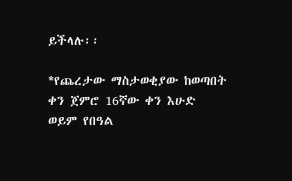ይችላሉ፡፡

*የጨረታው ማስታወቂያው ከወጣበት ቀን ጀምሮ 16ኛው ቀን እሁድ ወይም የበዓል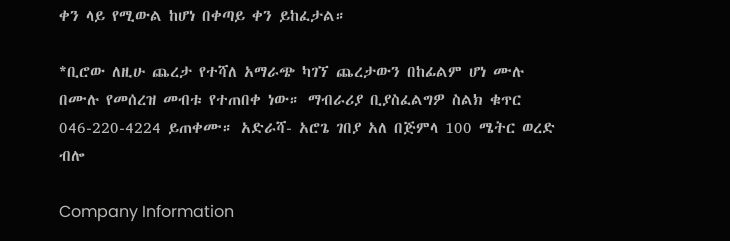ቀን ላይ የሚውል ከሆነ በቀጣይ ቀን ይከፈታል።

*ቢሮው ለዚሁ ጨረታ የተሻለ አማራጭ ካገኘ ጨረታውን በከፊልም ሆነ ሙሉ በሙሉ የመሰረዝ መብቱ የተጠበቀ ነው። ማብራሪያ ቢያስፈልግዎ ስልክ ቁጥር 046-220-4224 ይጠቀሙ። አድራሻ- አሮጌ ገበያ አለ በጅምላ 100 ሜትር ወረድ ብሎ

Company Information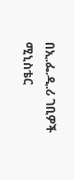በኢ.ፌ.ዲ.ሪ ገቢዎች ሚኒስቴር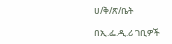ሀ/ቅ/ጽ/ቤት

በኢ.ፌ.ዲ.ሪ ገቢዎች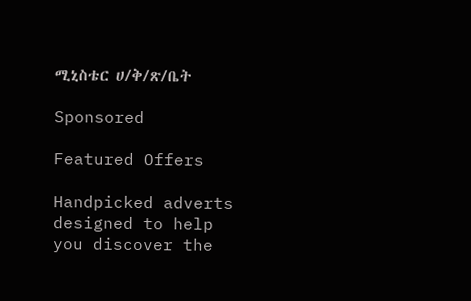ሚኒስቴር ሀ/ቅ/ጽ/ቤት

Sponsored

Featured Offers

Handpicked adverts designed to help you discover the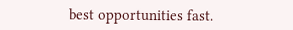best opportunities fast.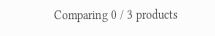Comparing 0 / 3 products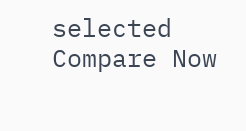selected
Compare Now